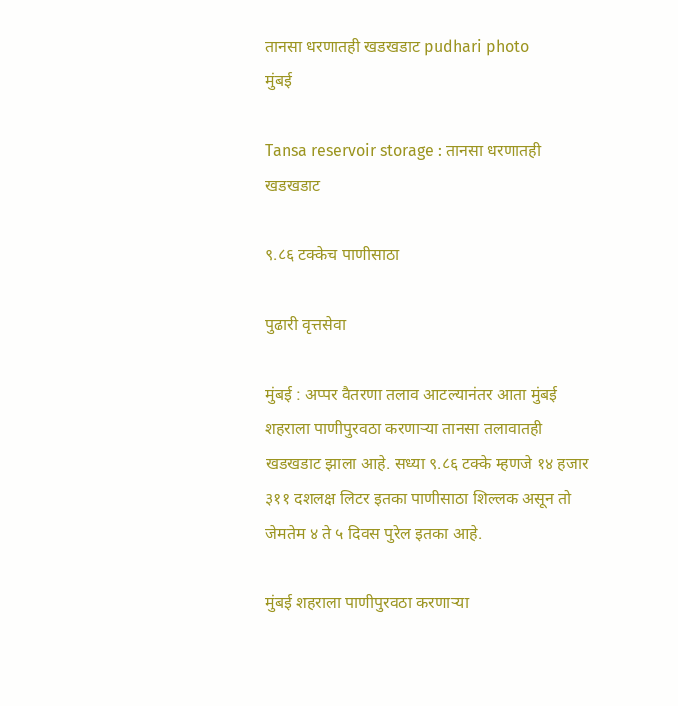तानसा धरणातही खडखडाट pudhari photo
मुंबई

Tansa reservoir storage : तानसा धरणातही खडखडाट

९.८६ टक्केच पाणीसाठा

पुढारी वृत्तसेवा

मुंबई : अप्पर वैतरणा तलाव आटल्यानंतर आता मुंबई शहराला पाणीपुरवठा करणाऱ्या तानसा तलावातही खडखडाट झाला आहे. सध्या ९.८६ टक्के म्हणजे १४ हजार ३११ दशलक्ष लिटर इतका पाणीसाठा शिल्लक असून तो जेमतेम ४ ते ५ दिवस पुरेल इतका आहे.

मुंबई शहराला पाणीपुरवठा करणाऱ्या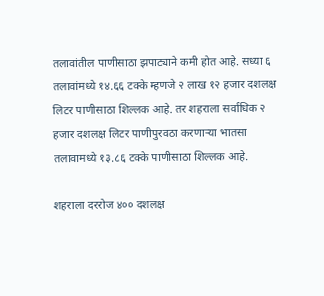तलावांतील पाणीसाठा झपाट्याने कमी होत आहे. सध्या ६ तलावांमध्ये १४.६६ टक्के म्हणजे २ लाख १२ हजार दशलक्ष लिटर पाणीसाठा शिल्लक आहे. तर शहराला सर्वाधिक २ हजार दशलक्ष लिटर पाणीपुरवठा करणाऱ्या भातसा तलावामध्ये १३.८६ टक्के पाणीसाठा शिल्लक आहे.

शहराला दररोज ४०० दशलक्ष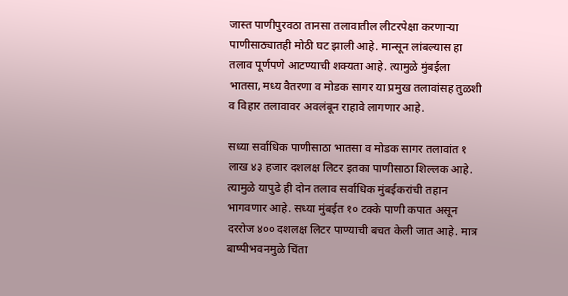जास्त पाणीपुरवठा तानसा तलावातील लीटरपेक्षा करणाऱ्या पाणीसाठ्यातही मोठी घट झाली आहे. मान्सून लांबल्यास हा तलाव पूर्णपणे आटण्याची शक्यता आहे. त्यामुळे मुंबईला भातसा, मध्य वैतरणा व मोडक सागर या प्रमुख तलावांसह तुळशी व विहार तलावावर अवलंबून राहावे लागणार आहे.

सध्या सर्वाधिक पाणीसाठा भातसा व मोडक सागर तलावांत १ लाख ४३ हजार दशलक्ष लिटर इतका पाणीसाठा शिल्लक आहे. त्यामुळे यापुढे ही दोन तलाव सर्वाधिक मुंबईकरांची तहान भागवणार आहे. सध्या मुंबईत १० टक्के पाणी कपात असून दररोज ४०० दशलक्ष लिटर पाण्याची बचत केली जात आहे. मात्र बाष्पीभवनमुळे चिंता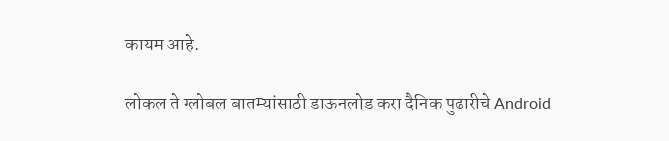कायम आहे.

लोकल ते ग्लोबल बातम्यांसाठी डाऊनलोड करा दैनिक पुढारीचे Android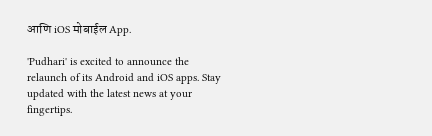आणि iOS मोबाईल App.

'Pudhari' is excited to announce the relaunch of its Android and iOS apps. Stay updated with the latest news at your fingertips.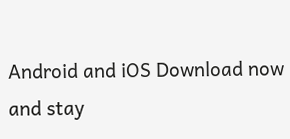Android and iOS Download now and stay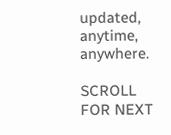updated, anytime, anywhere.

SCROLL FOR NEXT